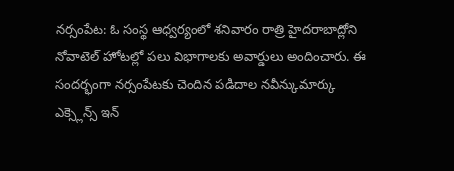నర్సంపేట: ఓ సంస్థ ఆధ్వర్యంలో శనివారం రాత్రి హైదరాబాద్లోని నోవాటెల్ హోటల్లో పలు విభాగాలకు అవార్డులు అందించారు. ఈ సందర్భంగా నర్సంపేటకు చెందిన పడిదాల నవీన్కుమార్కు ఎక్స్లెన్స్ ఇన్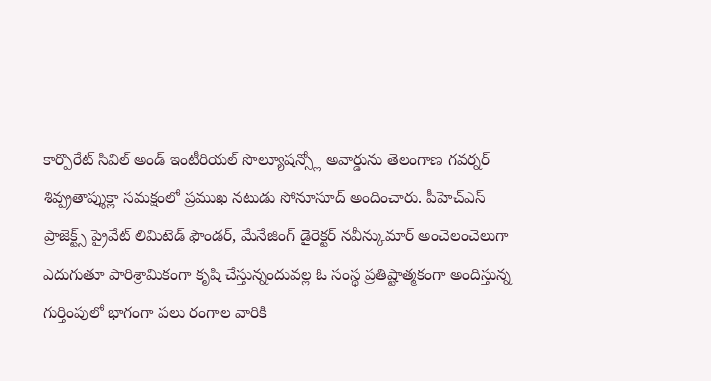కార్పొరేట్ సివిల్ అండ్ ఇంటీరియల్ సొల్యూషన్స్లో అవార్డును తెలంగాణ గవర్నర్ శివ్ప్రతాప్శుక్లా సమక్షంలో ప్రముఖ నటుడు సోనూసూద్ అందించారు. పీహెచ్ఎస్ ప్రాజెక్ట్స్ ప్రైవేట్ లిమిటెడ్ ఫౌండర్, మేనేజింగ్ డైరెక్టర్ నవీన్కుమార్ అంచెలంచెలుగా ఎదుగుతూ పారిశ్రామికంగా కృషి చేస్తున్నందువల్ల ఓ సంస్థ ప్రతిష్టాత్మకంగా అందిస్తున్న గుర్తింపులో భాగంగా పలు రంగాల వారికి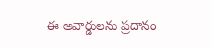ఈ అవార్డులను ప్రదానం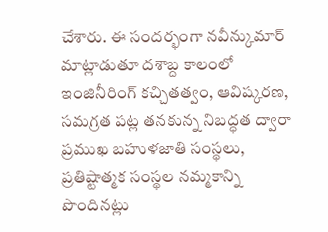చేశారు. ఈ సందర్భంగా నవీన్కుమార్ మాట్లాడుతూ దశాబ్ద కాలంలో ఇంజినీరింగ్ కచ్చితత్వం, ఆవిష్కరణ, సమగ్రత పట్ల తనకున్న నిబద్ధత ద్వారా ప్రముఖ బహుళజాతి సంస్థలు, ప్రతిష్టాత్మక సంస్థల నమ్మకాన్ని పొందినట్లు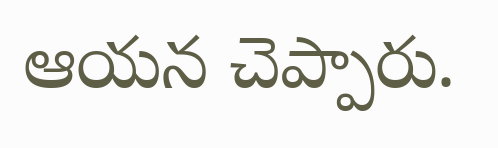ఆయన చెప్పారు.